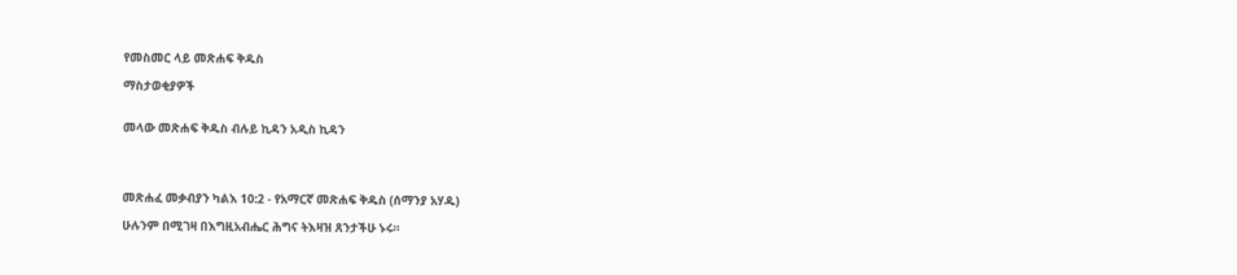የመስመር ላይ መጽሐፍ ቅዱስ

ማስታወቂያዎች


መላው መጽሐፍ ቅዱስ ብሉይ ኪዳን አዲስ ኪዳን




መጽሐፈ መቃብያን ካልእ 10:2 - የአማርኛ መጽሐፍ ቅዱስ (ሰማንያ አሃዱ)

ሁሉንም በሚገዛ በእግዚአብሔር ሕግና ትእዛዝ ጸንታችሁ ኑሩ።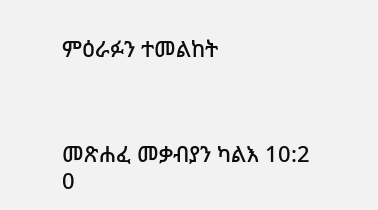ምዕራፉን ተመልከት



መጽሐፈ መቃብያን ካልእ 10:2
0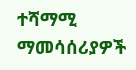ተሻማሚ ማመሳሰሪያዎች